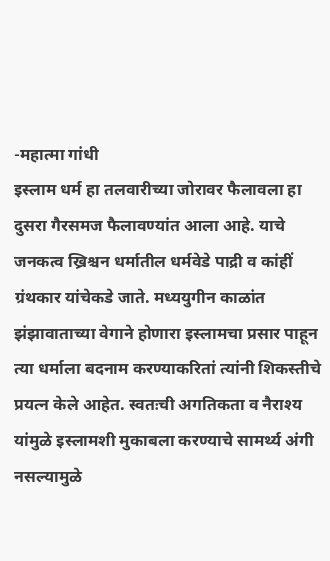-महात्मा गांधी
इस्लाम धर्म हा तलवारीच्या जोरावर फैलावला हा दुसरा गैरसमज फैलावण्यांत आला आहे. याचे जनकत्व ख्रिश्चन धर्मातील धर्मवेडे पाद्री व कांहीं ग्रंथकार यांचेकडे जाते. मध्ययुगीन काळांत झंझावाताच्या वेगाने होणारा इस्लामचा प्रसार पाहून त्या धर्माला बदनाम करण्याकरितां त्यांनी शिकस्तीचे प्रयत्न केले आहेत. स्वतःची अगतिकता व नैराश्य यांमुळे इस्लामशी मुकाबला करण्याचे सामर्थ्य अंगी नसल्यामुळे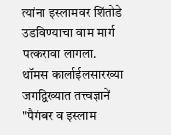त्यांना इस्लामवर शिंतोडे उडविण्याचा वाम मार्ग पत्करावा लागला. थॉमस कार्लाईलसारख्या जगद्विख्यात तत्त्वज्ञानें "पैगंबर व इस्लाम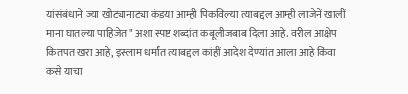यांसंबंधाने ज्या खोट्यानाट्या कंडया आम्ही पिकविल्या त्याबद्दल आम्ही लाजेनें खालीं माना घातल्या पाहिजेत" अशा स्पष्ट शब्दांत कबूलीजबाब दिला आहे. वरील आक्षेप कितपत खरा आहे, इस्लाम धर्मांत त्याबद्दल कांहीं आदेश देण्यांत आला आहे किंवा कसे याचा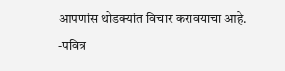आपणांस थोडक्यांत विचार करावयाचा आहे.
-पवित्र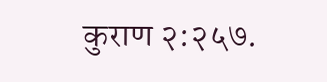कुराण २:२५७.